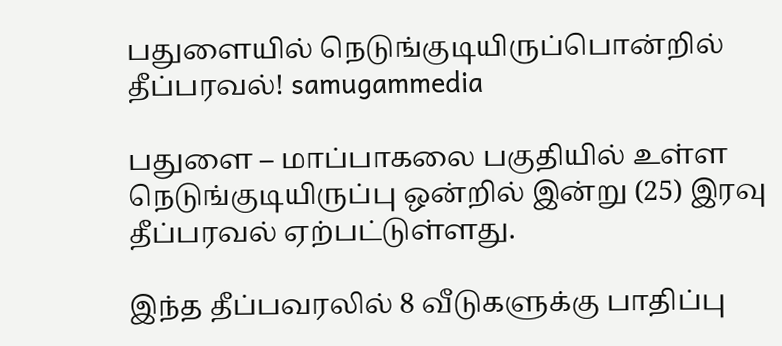பதுளையில் நெடுங்குடியிருப்பொன்றில் தீப்பரவல்! samugammedia

பதுளை – மாப்பாகலை பகுதியில் உள்ள நெடுங்குடியிருப்பு ஒன்றில் இன்று (25) இரவு தீப்பரவல் ஏற்பட்டுள்ளது.

இந்த தீப்பவரலில் 8 வீடுகளுக்கு பாதிப்பு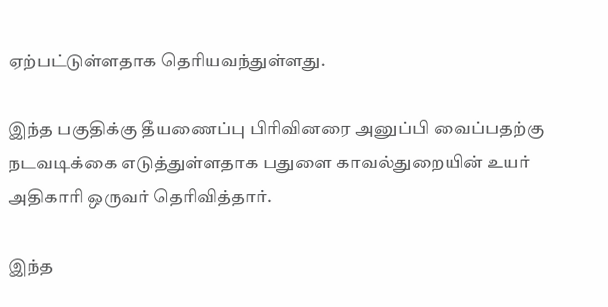ஏற்பட்டுள்ளதாக தெரியவந்துள்ளது.

இந்த பகுதிக்கு தீயணைப்பு பிரிவினரை அனுப்பி வைப்பதற்கு நடவடிக்கை எடுத்துள்ளதாக பதுளை காவல்துறையின் உயர் அதிகாரி ஒருவர் தெரிவித்தார்.

இந்த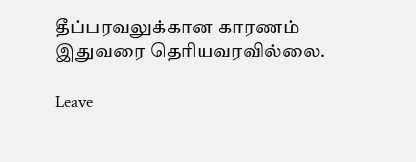தீப்பரவலுக்கான காரணம் இதுவரை தெரியவரவில்லை.

Leave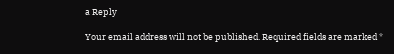a Reply

Your email address will not be published. Required fields are marked *